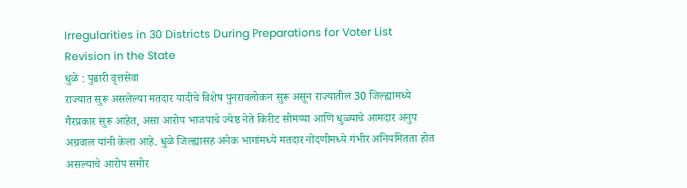Irregularities in 30 Districts During Preparations for Voter List Revision in the State
धुळे : पुढारी वृत्तसेवा
राज्यात सुरू असलेल्या मतदार यादीचे विशेष पुनरावलोकन सुरू असून राज्यातील 30 जिल्ह्यांमध्ये गैरप्रकार सुरू आहेत, असा आरोप भाजपाचे ज्येष्ठ नेते किरीट सोमय्या आणि धुळ्याचे आमदार अनुप अग्रवाल यांनी केला आहे. धुळे जिल्ह्यासह अनेक भागांमध्ये मतदार नोंदणीमध्ये गंभीर अनियमितता होत असल्याचे आरोप समोर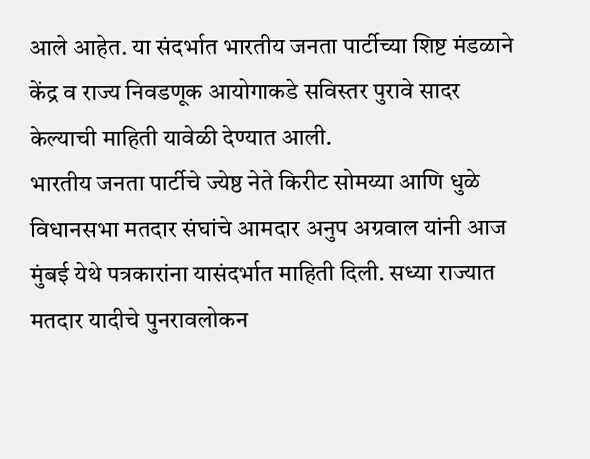आले आहेत. या संदर्भात भारतीय जनता पार्टीच्या शिष्ट मंडळाने केंद्र व राज्य निवडणूक आयोगाकडे सविस्तर पुरावे सादर केल्याची माहिती यावेळी देण्यात आली.
भारतीय जनता पार्टीचे ज्येष्ठ नेते किरीट सोमय्या आणि धुळे विधानसभा मतदार संघांचे आमदार अनुप अग्रवाल यांनी आज मुंबई येथे पत्रकारांना यासंदर्भात माहिती दिली. सध्या राज्यात मतदार यादीचे पुनरावलोकन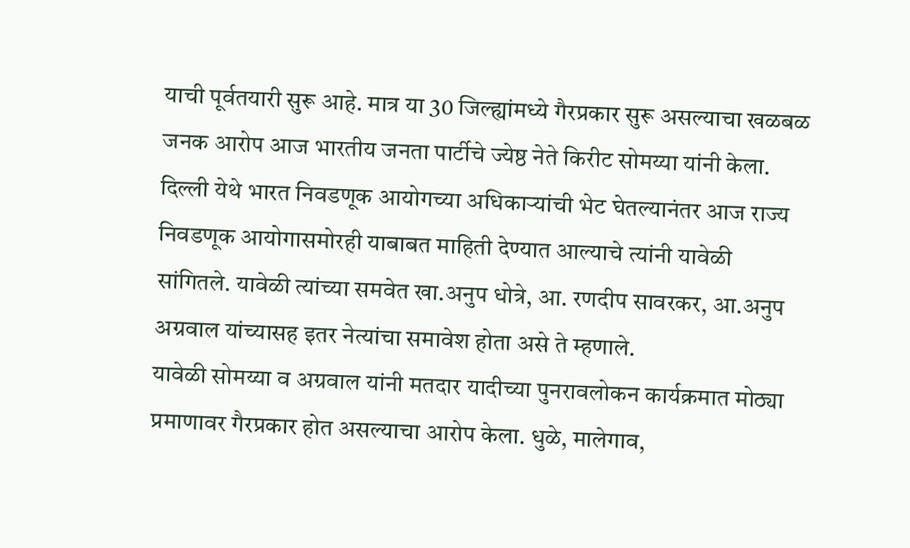याची पूर्वतयारी सुरू आहे. मात्र या 30 जिल्ह्यांमध्ये गैरप्रकार सुरू असल्याचा खळबळ जनक आरोप आज भारतीय जनता पार्टीचे ज्येष्ठ नेते किरीट सोमय्या यांनी केला.
दिल्ली येथे भारत निवडणूक आयोगच्या अधिकाऱ्यांची भेट घेतल्यानंतर आज राज्य निवडणूक आयोगासमोरही याबाबत माहिती देण्यात आल्याचे त्यांनी यावेळी सांगितले. यावेळी त्यांच्या समवेत खा.अनुप धोत्रे, आ. रणदीप सावरकर, आ.अनुप अग्रवाल यांच्यासह इतर नेत्यांचा समावेश होता असे ते म्हणाले.
यावेळी सोमय्या व अग्रवाल यांनी मतदार यादीच्या पुनरावलोकन कार्यक्रमात मोठ्या प्रमाणावर गैरप्रकार होत असल्याचा आरोप केला. धुळे, मालेगाव,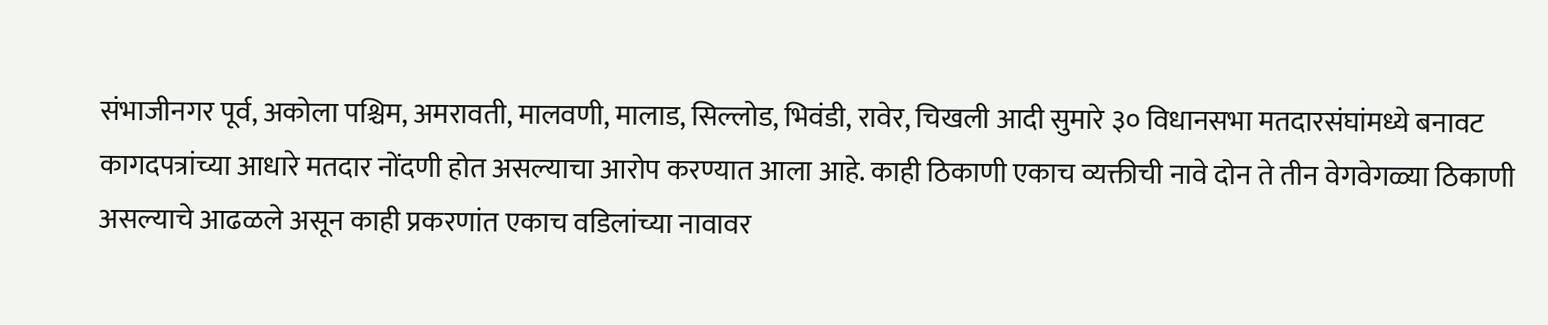संभाजीनगर पूर्व, अकोला पश्चिम, अमरावती, मालवणी, मालाड, सिल्लोड, भिवंडी, रावेर, चिखली आदी सुमारे ३० विधानसभा मतदारसंघांमध्ये बनावट कागदपत्रांच्या आधारे मतदार नोंदणी होत असल्याचा आरोप करण्यात आला आहे. काही ठिकाणी एकाच व्यक्तीची नावे दोन ते तीन वेगवेगळ्या ठिकाणी असल्याचे आढळले असून काही प्रकरणांत एकाच वडिलांच्या नावावर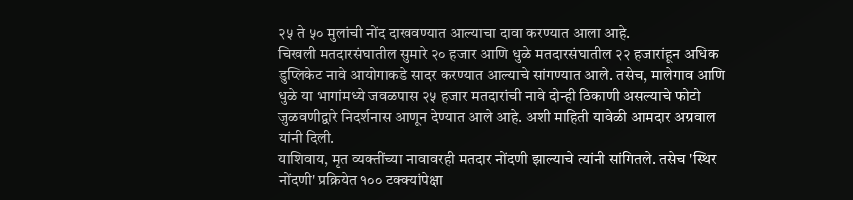२५ ते ५० मुलांची नोंद दाखवण्यात आल्याचा दावा करण्यात आला आहे.
चिखली मतदारसंघातील सुमारे २० हजार आणि धुळे मतदारसंघातील २२ हजारांहून अधिक डुप्लिकेट नावे आयोगाकडे सादर करण्यात आल्याचे सांगण्यात आले. तसेच, मालेगाव आणि धुळे या भागांमध्ये जवळपास २५ हजार मतदारांची नावे दोन्ही ठिकाणी असल्याचे फोटो जुळवणीद्वारे निदर्शनास आणून देण्यात आले आहे. अशी माहिती यावेळी आमदार अग्रवाल यांनी दिली.
याशिवाय, मृत व्यक्तींच्या नावावरही मतदार नोंदणी झाल्याचे त्यांनी सांगितले. तसेच 'स्थिर नोंदणी' प्रक्रियेत १०० टक्क्यांपेक्षा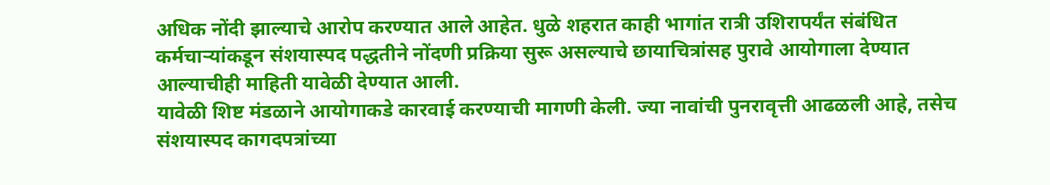अधिक नोंदी झाल्याचे आरोप करण्यात आले आहेत. धुळे शहरात काही भागांत रात्री उशिरापर्यंत संबंधित कर्मचाऱ्यांकडून संशयास्पद पद्धतीने नोंदणी प्रक्रिया सुरू असल्याचे छायाचित्रांसह पुरावे आयोगाला देण्यात आल्याचीही माहिती यावेळी देण्यात आली.
यावेळी शिष्ट मंडळाने आयोगाकडे कारवाई करण्याची मागणी केली. ज्या नावांची पुनरावृत्ती आढळली आहे, तसेच संशयास्पद कागदपत्रांच्या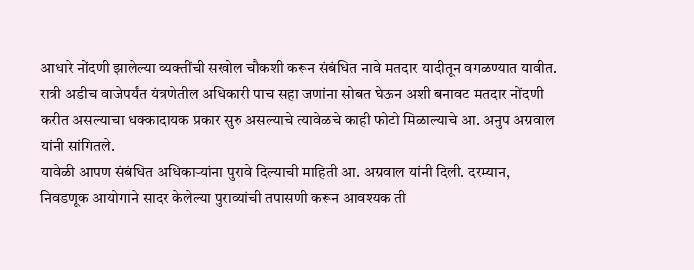आधारे नोंदणी झालेल्या व्यक्तींची सखोल चौकशी करून संबंधित नावे मतदार यादीतून वगळण्यात यावीत. रात्री अडीच वाजेपर्यंत यंत्रणेतील अधिकारी पाच सहा जणांना सोबत घेऊन अशी बनावट मतदार नोंदणी करीत असल्याचा धक्कादायक प्रकार सुरु असल्याचे त्यावेळचे काही फोटो मिळाल्याचे आ. अनुप अग्रवाल यांनी सांगितले.
यावेळी आपण संबंधित अधिकाऱ्यांना पुरावे दिल्याची माहिती आ. अग्रवाल यांनी दिली. दरम्यान, निवडणूक आयोगाने सादर केलेल्या पुराव्यांची तपासणी करून आवश्यक ती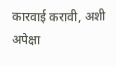कारवाई करावी, अशी अपेक्षा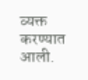व्यक्त करण्यात आली.